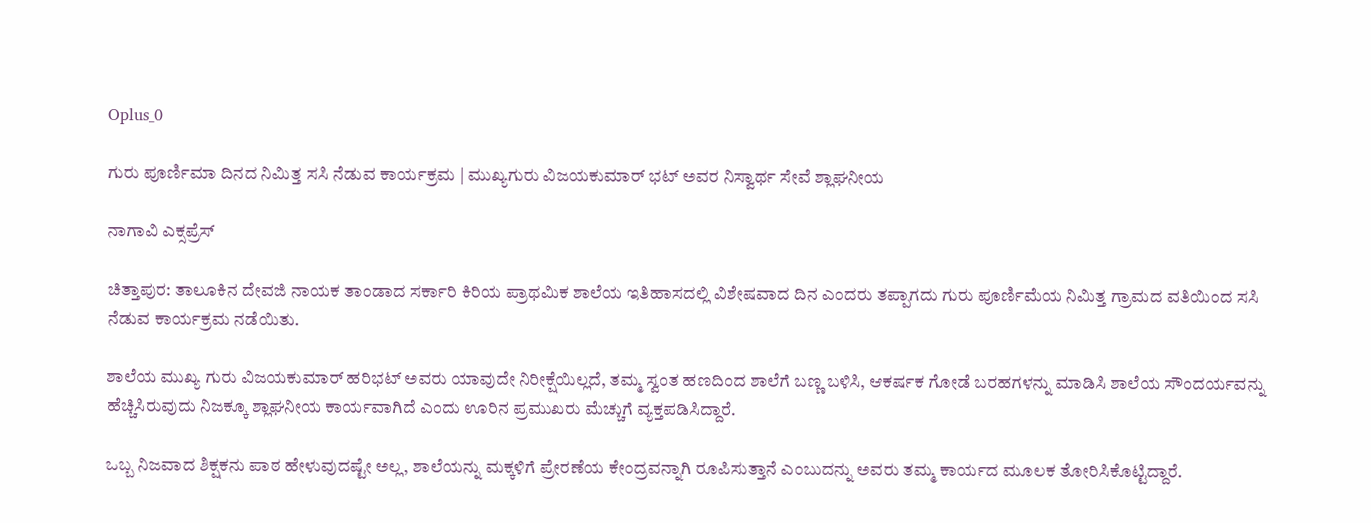Oplus_0

ಗುರು ಪೂರ್ಣಿಮಾ ದಿನದ ನಿಮಿತ್ತ ಸಸಿ ನೆಡುವ ಕಾರ್ಯಕ್ರಮ | ಮುಖ್ಯಗುರು ವಿಜಯಕುಮಾರ್ ಭಟ್ ಅವರ ನಿಸ್ವಾರ್ಥ ಸೇವೆ ಶ್ಲಾಘನೀಯ

ನಾಗಾವಿ ಎಕ್ಸಪ್ರೆಸ್

ಚಿತ್ತಾಪುರ: ತಾಲೂಕಿನ ದೇವಜಿ ನಾಯಕ ತಾಂಡಾದ ಸರ್ಕಾರಿ ಕಿರಿಯ ಪ್ರಾಥಮಿಕ ಶಾಲೆಯ ಇತಿಹಾಸದಲ್ಲಿ ವಿಶೇಷವಾದ ದಿನ ಎಂದರು ತಪ್ಪಾಗದು ಗುರು ಪೂರ್ಣಿಮೆಯ ನಿಮಿತ್ತ ಗ್ರಾಮದ ವತಿಯಿಂದ ಸಸಿ ನೆಡುವ ಕಾರ್ಯಕ್ರಮ ನಡೆಯಿತು.

ಶಾಲೆಯ ಮುಖ್ಯ ಗುರು ವಿಜಯಕುಮಾರ್ ಹರಿಭಟ್ ಅವರು ಯಾವುದೇ ನಿರೀಕ್ಷೆಯಿಲ್ಲದೆ, ತಮ್ಮ ಸ್ವಂತ ಹಣದಿಂದ ಶಾಲೆಗೆ ಬಣ್ಣ ಬಳಿಸಿ, ಆಕರ್ಷಕ ಗೋಡೆ ಬರಹಗಳನ್ನು ಮಾಡಿಸಿ ಶಾಲೆಯ ಸೌಂದರ್ಯವನ್ನು ಹೆಚ್ಚಿಸಿರುವುದು ನಿಜಕ್ಕೂ ಶ್ಲಾಘನೀಯ ಕಾರ್ಯವಾಗಿದೆ ಎಂದು ಊರಿನ ಪ್ರಮುಖರು ಮೆಚ್ಚುಗೆ ವ್ಯಕ್ತಪಡಿಸಿದ್ದಾರೆ.

ಒಬ್ಬ ನಿಜವಾದ ಶಿಕ್ಷಕನು ಪಾಠ ಹೇಳುವುದಷ್ಟೇ ಅಲ್ಲ, ಶಾಲೆಯನ್ನು ಮಕ್ಕಳಿಗೆ ಪ್ರೇರಣೆಯ ಕೇಂದ್ರವನ್ನಾಗಿ ರೂಪಿಸುತ್ತಾನೆ ಎಂಬುದನ್ನು ಅವರು ತಮ್ಮ ಕಾರ್ಯದ ಮೂಲಕ ತೋರಿಸಿಕೊಟ್ಟಿದ್ದಾರೆ.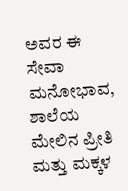ಅವರ ಈ ಸೇವಾ ಮನೋಭಾವ, ಶಾಲೆಯ ಮೇಲಿನ ಪ್ರೀತಿ ಮತ್ತು ಮಕ್ಕಳ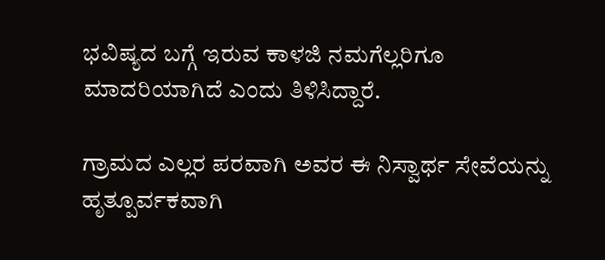ಭವಿಷ್ಯದ ಬಗ್ಗೆ ಇರುವ ಕಾಳಜಿ ನಮಗೆಲ್ಲರಿಗೂ ಮಾದರಿಯಾಗಿದೆ ಎಂದು ತಿಳಿಸಿದ್ದಾರೆ.

ಗ್ರಾಮದ ಎಲ್ಲರ ಪರವಾಗಿ ಅವರ ಈ ನಿಸ್ವಾರ್ಥ ಸೇವೆಯನ್ನು ಹೃತ್ಪೂರ್ವಕವಾಗಿ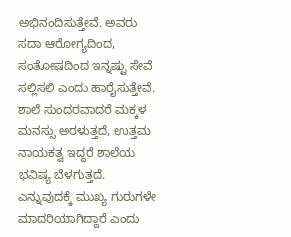ಅಭಿನಂದಿಸುತ್ತೇವೆ. ಅವರು ಸದಾ ಆರೋಗ್ಯದಿಂದ, ಸಂತೋಷದಿಂದ ಇನ್ನಷ್ಟು ಸೇವೆ ಸಲ್ಲಿಸಲಿ ಎಂದು ಹಾರೈಸುತ್ತೇವೆ. ಶಾಲೆ ಸುಂದರವಾದರೆ ಮಕ್ಕಳ ಮನಸ್ಸು ಅರಳುತ್ತದೆ, ಉತ್ತಮ ನಾಯಕತ್ವ ಇದ್ದರೆ ಶಾಲೆಯ ಭವಿಷ್ಯ ಬೆಳಗುತ್ತದೆ. ಎನ್ನುವುದಕ್ಕೆ ಮುಖ್ಯ ಗುರುಗಳೇ ಮಾದರಿಯಾಗಿದ್ದಾರೆ ಎಂದು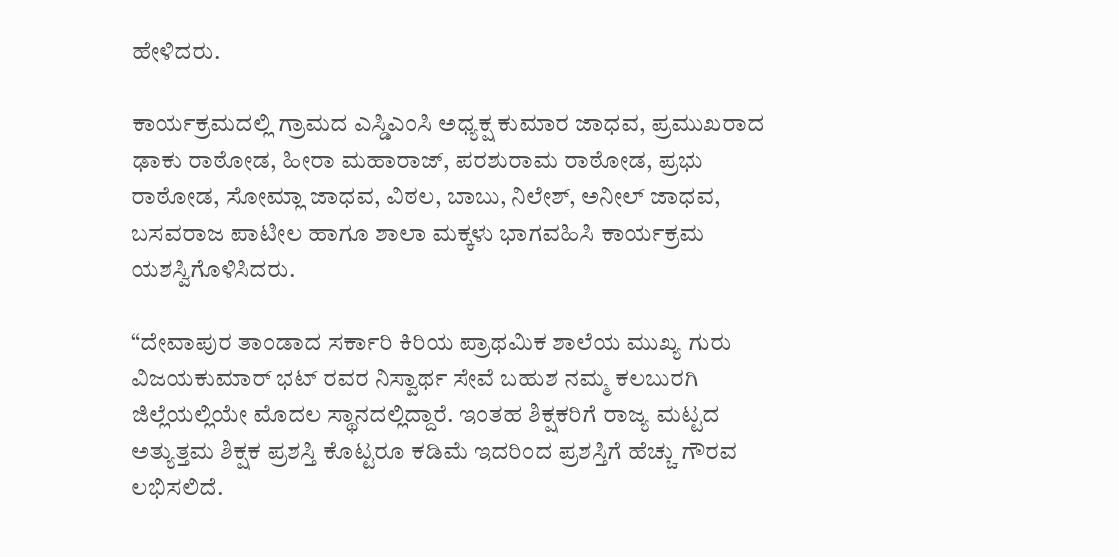ಹೇಳಿದರು.

ಕಾರ್ಯಕ್ರಮದಲ್ಲಿ ಗ್ರಾಮದ ಎಸ್ಡಿಎಂಸಿ ಅಧ್ಯಕ್ಷ ಕುಮಾರ ಜಾಧವ, ಪ್ರಮುಖರಾದ ಢಾಕು ರಾಠೋಡ, ಹೀರಾ ಮಹಾರಾಜ್, ಪರಶುರಾಮ ರಾಠೋಡ, ಪ್ರಭು ರಾಠೋಡ, ಸೋಮ್ಲಾ ಜಾಧವ, ವಿಠಲ, ಬಾಬು, ನಿಲೇಶ್, ಅನೀಲ್ ಜಾಧವ, ಬಸವರಾಜ ಪಾಟೀಲ ಹಾಗೂ ಶಾಲಾ ಮಕ್ಕಳು ಭಾಗವಹಿಸಿ ಕಾರ್ಯಕ್ರಮ ಯಶಸ್ವಿಗೊಳಿಸಿದರು.

“ದೇವಾಪುರ ತಾಂಡಾದ ಸರ್ಕಾರಿ ಕಿರಿಯ ಪ್ರಾಥಮಿಕ ಶಾಲೆಯ ಮುಖ್ಯ ಗುರು ವಿಜಯಕುಮಾರ್ ಭಟ್ ರವರ ನಿಸ್ವಾರ್ಥ ಸೇವೆ ಬಹುಶ ನಮ್ಮ ಕಲಬುರಗಿ ಜಿಲ್ಲೆಯಲ್ಲಿಯೇ ಮೊದಲ ಸ್ಥಾನದಲ್ಲಿದ್ದಾರೆ. ಇಂತಹ ಶಿಕ್ಷಕರಿಗೆ ರಾಜ್ಯ ಮಟ್ಟದ ಅತ್ಯುತ್ತಮ ಶಿಕ್ಷಕ ಪ್ರಶಸ್ತಿ ಕೊಟ್ಟರೂ ಕಡಿಮೆ ಇದರಿಂದ ಪ್ರಶಸ್ತಿಗೆ ಹೆಚ್ಚು ಗೌರವ ಲಭಿಸಲಿದೆ.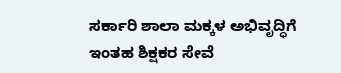ಸರ್ಕಾರಿ ಶಾಲಾ ಮಕ್ಕಳ ಅಭಿವೃದ್ಧಿಗೆ ಇಂತಹ ಶಿಕ್ಷಕರ ಸೇವೆ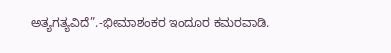ಅತ್ಯಗತ್ಯವಿದೆ”.-ಭೀಮಾಶಂಕರ ಇಂದೂರ ಕಮರವಾಡಿ.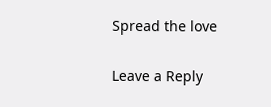Spread the love

Leave a Reply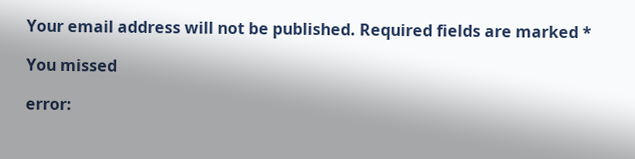Your email address will not be published. Required fields are marked *

You missed

error: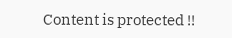Content is protected !!